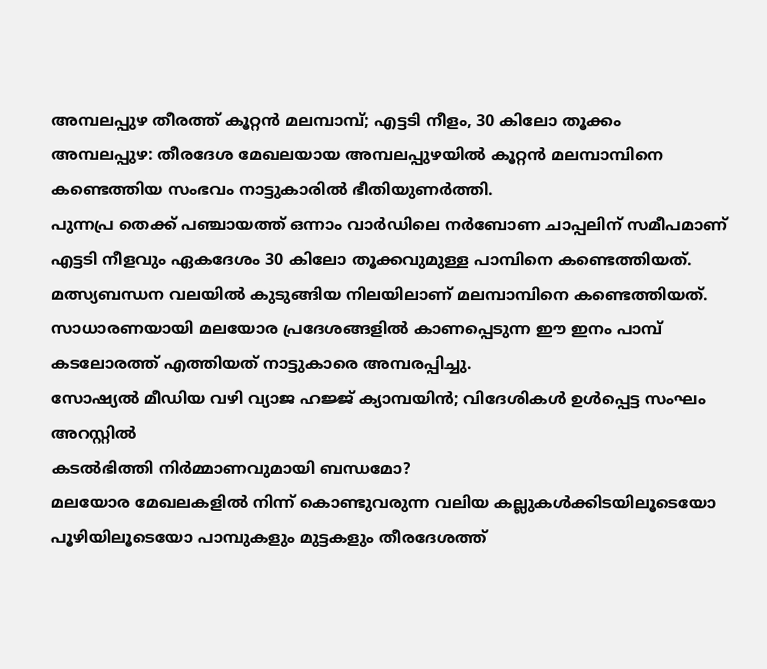അമ്പലപ്പുഴ തീരത്ത് കൂറ്റൻ മലമ്പാമ്പ്; എട്ടടി നീളം, 30 കിലോ തൂക്കം
അമ്പലപ്പുഴ: തീരദേശ മേഖലയായ അമ്പലപ്പുഴയിൽ കൂറ്റൻ മലമ്പാമ്പിനെ കണ്ടെത്തിയ സംഭവം നാട്ടുകാരിൽ ഭീതിയുണർത്തി.
പുന്നപ്ര തെക്ക് പഞ്ചായത്ത് ഒന്നാം വാർഡിലെ നർബോണ ചാപ്പലിന് സമീപമാണ് എട്ടടി നീളവും ഏകദേശം 30 കിലോ തൂക്കവുമുള്ള പാമ്പിനെ കണ്ടെത്തിയത്.
മത്സ്യബന്ധന വലയിൽ കുടുങ്ങിയ നിലയിലാണ് മലമ്പാമ്പിനെ കണ്ടെത്തിയത്. സാധാരണയായി മലയോര പ്രദേശങ്ങളിൽ കാണപ്പെടുന്ന ഈ ഇനം പാമ്പ് കടലോരത്ത് എത്തിയത് നാട്ടുകാരെ അമ്പരപ്പിച്ചു.
സോഷ്യൽ മീഡിയ വഴി വ്യാജ ഹജ്ജ് ക്യാമ്പയിൻ; വിദേശികൾ ഉൾപ്പെട്ട സംഘം അറസ്റ്റിൽ
കടൽഭിത്തി നിർമ്മാണവുമായി ബന്ധമോ?
മലയോര മേഖലകളിൽ നിന്ന് കൊണ്ടുവരുന്ന വലിയ കല്ലുകൾക്കിടയിലൂടെയോ പൂഴിയിലൂടെയോ പാമ്പുകളും മുട്ടകളും തീരദേശത്ത്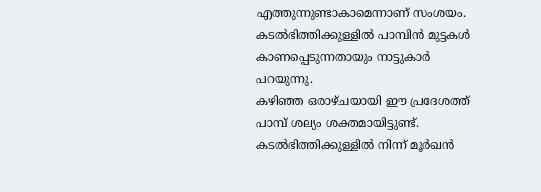എത്തുന്നുണ്ടാകാമെന്നാണ് സംശയം.
കടൽഭിത്തിക്കുള്ളിൽ പാമ്പിൻ മുട്ടകൾ കാണപ്പെടുന്നതായും നാട്ടുകാർ പറയുന്നു.
കഴിഞ്ഞ ഒരാഴ്ചയായി ഈ പ്രദേശത്ത് പാമ്പ് ശല്യം ശക്തമായിട്ടുണ്ട്. കടൽഭിത്തിക്കുള്ളിൽ നിന്ന് മൂർഖൻ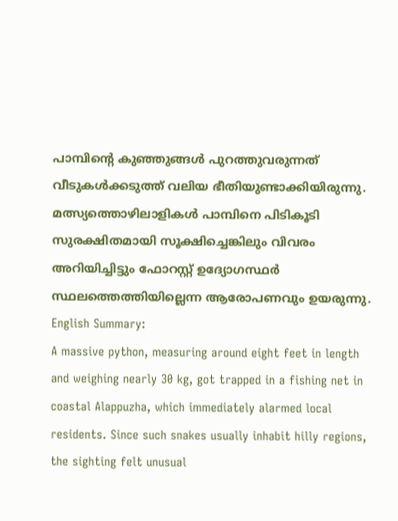പാമ്പിന്റെ കുഞ്ഞുങ്ങൾ പുറത്തുവരുന്നത് വീടുകൾക്കടുത്ത് വലിയ ഭീതിയുണ്ടാക്കിയിരുന്നു.
മത്സ്യത്തൊഴിലാളികൾ പാമ്പിനെ പിടികൂടി സുരക്ഷിതമായി സൂക്ഷിച്ചെങ്കിലും വിവരം അറിയിച്ചിട്ടും ഫോറസ്റ്റ് ഉദ്യോഗസ്ഥർ സ്ഥലത്തെത്തിയില്ലെന്ന ആരോപണവും ഉയരുന്നു.
English Summary:
A massive python, measuring around eight feet in length and weighing nearly 30 kg, got trapped in a fishing net in coastal Alappuzha, which immediately alarmed local residents. Since such snakes usually inhabit hilly regions, the sighting felt unusual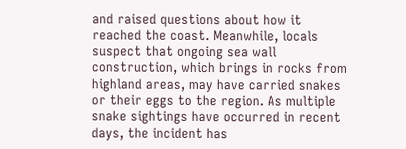and raised questions about how it reached the coast. Meanwhile, locals suspect that ongoing sea wall construction, which brings in rocks from highland areas, may have carried snakes or their eggs to the region. As multiple snake sightings have occurred in recent days, the incident has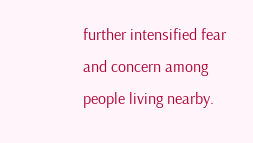further intensified fear and concern among people living nearby.